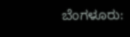ಬೆಂಗಳೂರು: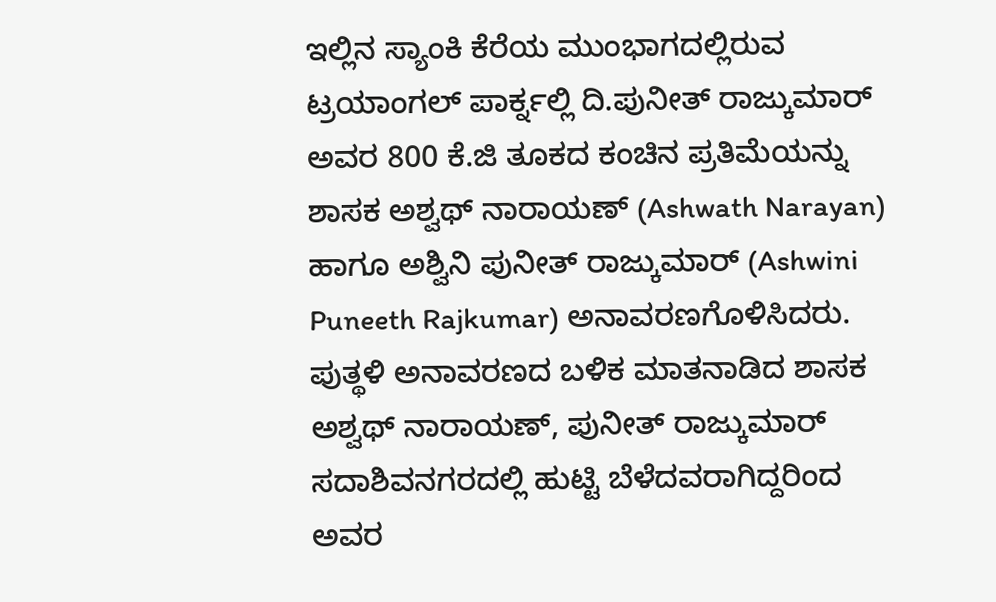ಇಲ್ಲಿನ ಸ್ಯಾಂಕಿ ಕೆರೆಯ ಮುಂಭಾಗದಲ್ಲಿರುವ ಟ್ರಯಾಂಗಲ್ ಪಾರ್ಕ್ನಲ್ಲಿ ದಿ.ಪುನೀತ್ ರಾಜ್ಕುಮಾರ್ ಅವರ 800 ಕೆ.ಜಿ ತೂಕದ ಕಂಚಿನ ಪ್ರತಿಮೆಯನ್ನು ಶಾಸಕ ಅಶ್ವಥ್ ನಾರಾಯಣ್ (Ashwath Narayan) ಹಾಗೂ ಅಶ್ವಿನಿ ಪುನೀತ್ ರಾಜ್ಕುಮಾರ್ (Ashwini Puneeth Rajkumar) ಅನಾವರಣಗೊಳಿಸಿದರು.
ಪುತ್ಥಳಿ ಅನಾವರಣದ ಬಳಿಕ ಮಾತನಾಡಿದ ಶಾಸಕ ಅಶ್ವಥ್ ನಾರಾಯಣ್, ಪುನೀತ್ ರಾಜ್ಕುಮಾರ್ ಸದಾಶಿವನಗರದಲ್ಲಿ ಹುಟ್ಟಿ ಬೆಳೆದವರಾಗಿದ್ದರಿಂದ ಅವರ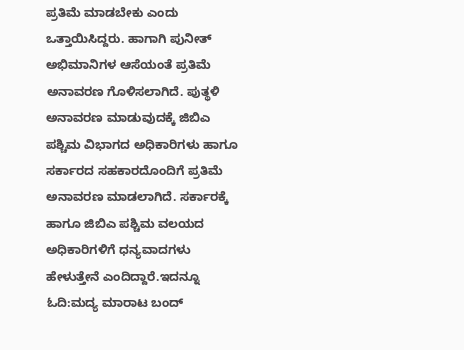ಪ್ರತಿಮೆ ಮಾಡಬೇಕು ಎಂದು ಒತ್ತಾಯಿಸಿದ್ದರು. ಹಾಗಾಗಿ ಪುನೀತ್ ಅಭಿಮಾನಿಗಳ ಆಸೆಯಂತೆ ಪ್ರತಿಮೆ ಅನಾವರಣ ಗೊಳಿಸಲಾಗಿದೆ. ಪುತ್ಥಳಿ ಅನಾವರಣ ಮಾಡುವುದಕ್ಕೆ ಜಿಬಿಎ ಪಶ್ಚಿಮ ವಿಭಾಗದ ಅಧಿಕಾರಿಗಳು ಹಾಗೂ ಸರ್ಕಾರದ ಸಹಕಾರದೊಂದಿಗೆ ಪ್ರತಿಮೆ ಅನಾವರಣ ಮಾಡಲಾಗಿದೆ. ಸರ್ಕಾರಕ್ಕೆ ಹಾಗೂ ಜಿಬಿಎ ಪಶ್ಚಿಮ ವಲಯದ ಅಧಿಕಾರಿಗಳಿಗೆ ಧನ್ಯವಾದಗಳು ಹೇಳುತ್ತೇನೆ ಎಂದಿದ್ದಾರೆ.ಇದನ್ನೂ ಓದಿ:ಮದ್ಯ ಮಾರಾಟ ಬಂದ್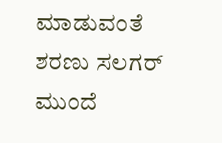ಮಾಡುವಂತೆ ಶರಣು ಸಲಗರ್ ಮುಂದೆ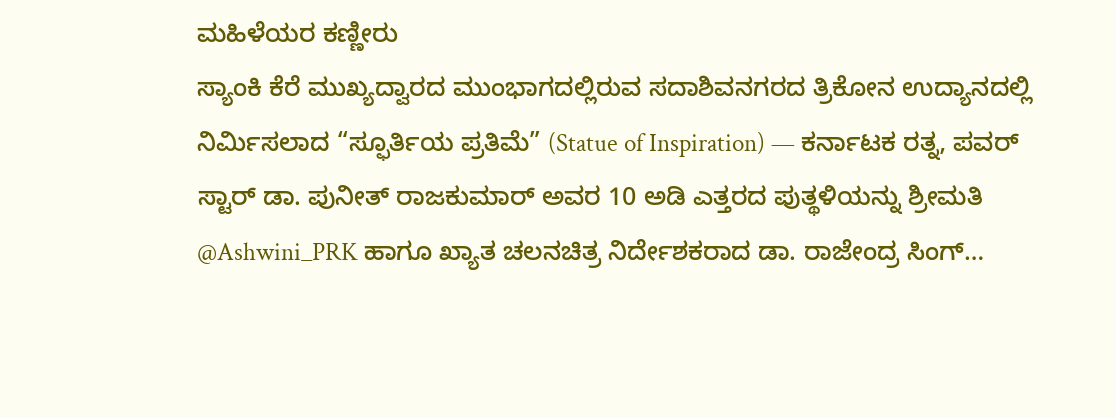ಮಹಿಳೆಯರ ಕಣ್ಣೀರು
ಸ್ಯಾಂಕಿ ಕೆರೆ ಮುಖ್ಯದ್ವಾರದ ಮುಂಭಾಗದಲ್ಲಿರುವ ಸದಾಶಿವನಗರದ ತ್ರಿಕೋನ ಉದ್ಯಾನದಲ್ಲಿ ನಿರ್ಮಿಸಲಾದ “ಸ್ಫೂರ್ತಿಯ ಪ್ರತಿಮೆ” (Statue of Inspiration) — ಕರ್ನಾಟಕ ರತ್ನ, ಪವರ್ ಸ್ಟಾರ್ ಡಾ. ಪುನೀತ್ ರಾಜಕುಮಾರ್ ಅವರ 10 ಅಡಿ ಎತ್ತರದ ಪುತ್ಥಳಿಯನ್ನು ಶ್ರೀಮತಿ @Ashwini_PRK ಹಾಗೂ ಖ್ಯಾತ ಚಲನಚಿತ್ರ ನಿರ್ದೇಶಕರಾದ ಡಾ. ರಾಜೇಂದ್ರ ಸಿಂಗ್…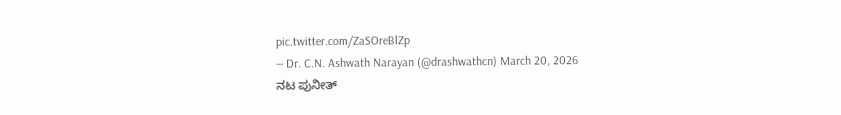pic.twitter.com/ZaSOreBlZp
— Dr. C.N. Ashwath Narayan (@drashwathcn) March 20, 2026
ನಟ ಪುನೀತ್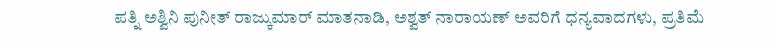ಪತ್ನಿ ಅಶ್ವಿನಿ ಪುನೀತ್ ರಾಜ್ಕುಮಾರ್ ಮಾತನಾಡಿ, ಅಶ್ವತ್ ನಾರಾಯಣ್ ಅವರಿಗೆ ಧನ್ಯವಾದಗಳು, ಪ್ರತಿಮೆ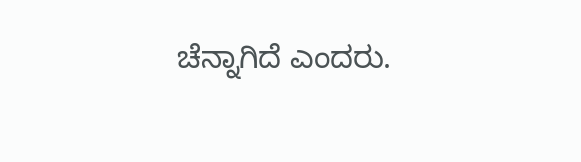ಚೆನ್ನಾಗಿದೆ ಎಂದರು.